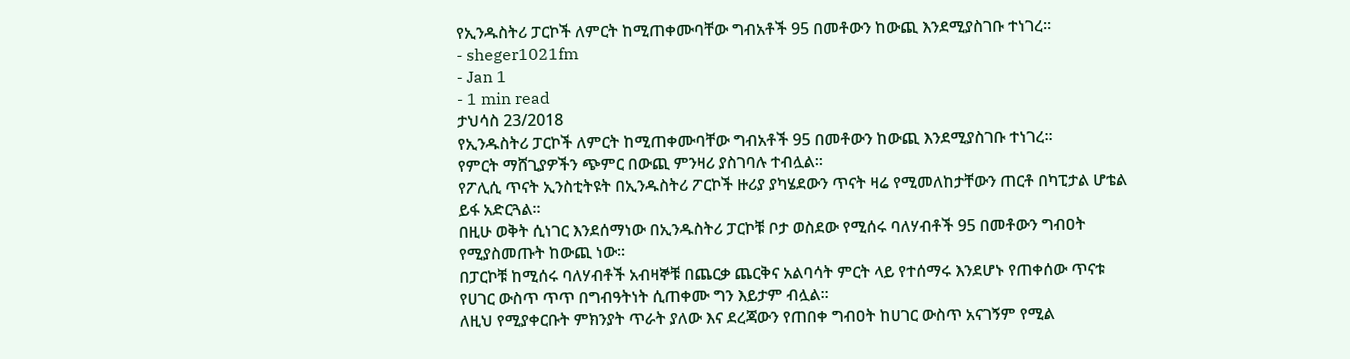የኢንዱስትሪ ፓርኮች ለምርት ከሚጠቀሙባቸው ግብአቶች 95 በመቶውን ከውጪ እንደሚያስገቡ ተነገረ።
- sheger1021fm
- Jan 1
- 1 min read
ታህሳስ 23/2018
የኢንዱስትሪ ፓርኮች ለምርት ከሚጠቀሙባቸው ግብአቶች 95 በመቶውን ከውጪ እንደሚያስገቡ ተነገረ።
የምርት ማሸጊያዎችን ጭምር በውጪ ምንዛሪ ያስገባሉ ተብሏል።
የፖሊሲ ጥናት ኢንስቲትዩት በኢንዱስትሪ ፖርኮች ዙሪያ ያካሄደውን ጥናት ዛሬ የሚመለከታቸውን ጠርቶ በካፒታል ሆቴል ይፋ አድርጓል።
በዚሁ ወቅት ሲነገር እንደሰማነው በኢንዱስትሪ ፓርኮቹ ቦታ ወስደው የሚሰሩ ባለሃብቶች 95 በመቶውን ግብዐት የሚያስመጡት ከውጪ ነው።
በፓርኮቹ ከሚሰሩ ባለሃብቶች አብዛኞቹ በጨርቃ ጨርቅና አልባሳት ምርት ላይ የተሰማሩ እንደሆኑ የጠቀሰው ጥናቱ የሀገር ውስጥ ጥጥ በግብዓትነት ሲጠቀሙ ግን እይታም ብሏል፡፡
ለዚህ የሚያቀርቡት ምክንያት ጥራት ያለው እና ደረጃውን የጠበቀ ግብዐት ከሀገር ውስጥ አናገኝም የሚል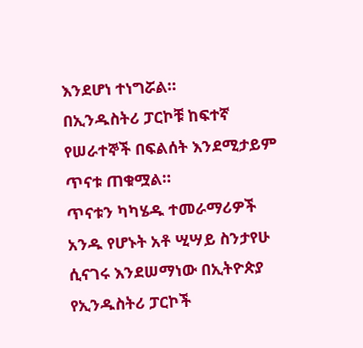እንደሆነ ተነግሯል።
በኢንዱስትሪ ፓርኮቹ ከፍተኛ የሠራተኞች በፍልሰት እንደሚታይም ጥናቱ ጠቁሟል።
ጥናቱን ካካሄዱ ተመራማሪዎች አንዱ የሆኑት አቶ ሢሣይ ስንታየሁ ሲናገሩ እንደሠማነው በኢትዮጵያ የኢንዱስትሪ ፓርኮች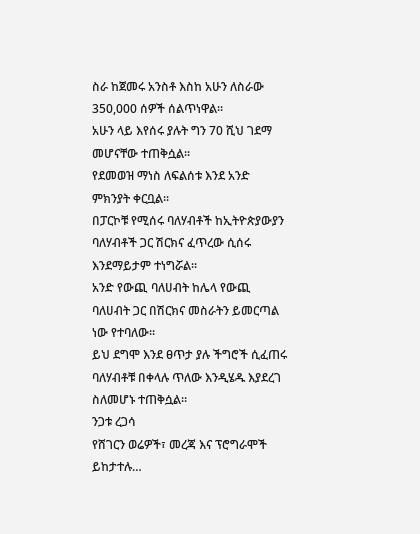ስራ ከጀመሩ አንስቶ እስከ አሁን ለስራው 350,000 ሰዎች ሰልጥነዋል።
አሁን ላይ እየሰሩ ያሉት ግን 70 ሺህ ገደማ መሆናቸው ተጠቅሷል።
የደመወዝ ማነስ ለፍልሰቱ እንደ አንድ ምክንያት ቀርቧል።
በፓርኮቹ የሚሰሩ ባለሃብቶች ከኢትዮጵያውያን ባለሃብቶች ጋር ሽርክና ፈጥረው ሲሰሩ እንደማይታም ተነግሯል።
አንድ የውጪ ባለሀብት ከሌላ የውጪ ባለሀብት ጋር በሽርክና መስራትን ይመርጣል ነው የተባለው።
ይህ ደግሞ እንደ ፀጥታ ያሉ ችግሮች ሲፈጠሩ ባለሃብቶቹ በቀላሉ ጥለው እንዲሄዱ እያደረገ ስለመሆኑ ተጠቅሷል።
ንጋቱ ረጋሳ
የሸገርን ወሬዎች፣ መረጃ እና ፕሮግራሞች ይከታተሉ…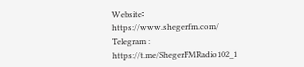Website፡ https://www.shegerfm.com/
Telegram : https://t.me/ShegerFMRadio102_1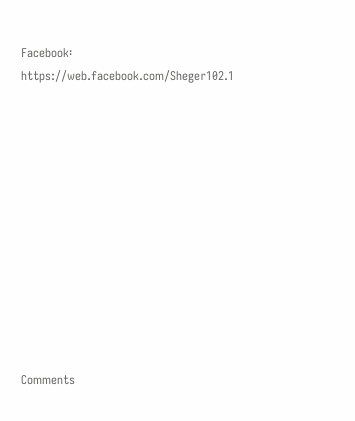Facebook፡ https://web.facebook.com/Sheger102.1












Comments